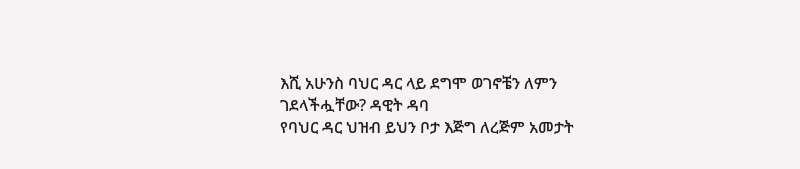እሺ አሁንስ ባህር ዳር ላይ ደግሞ ወገኖቼን ለምን ገደላችሗቸው? ዳዊት ዳባ
የባህር ዳር ህዝብ ይህን ቦታ እጅግ ለረጅም አመታት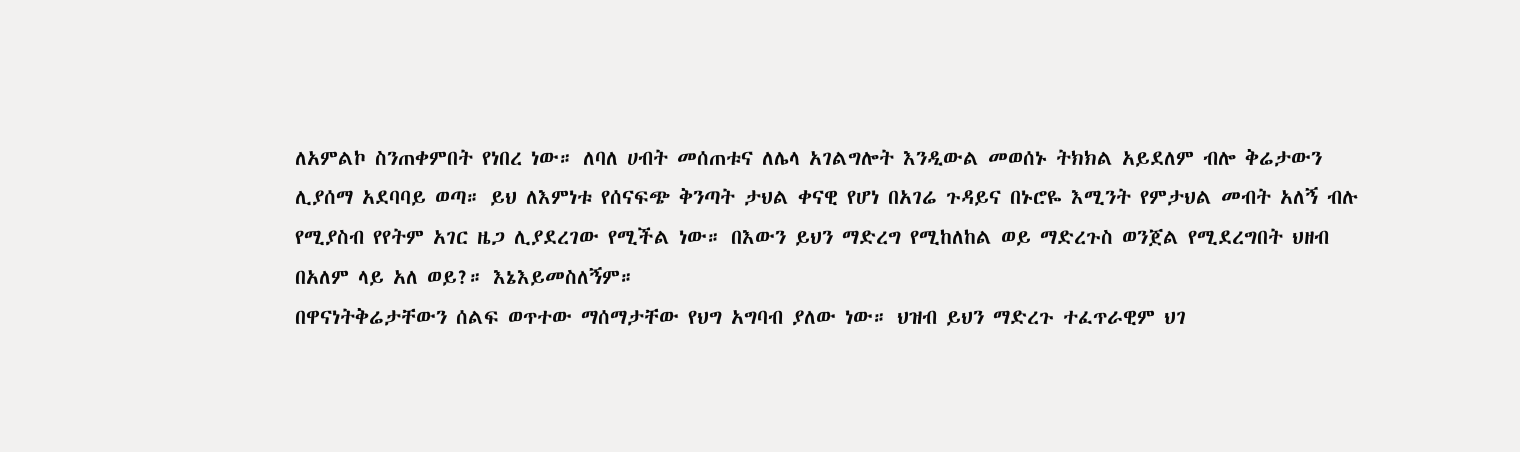ለአምልኮ ስንጠቀምበት የነበረ ነው። ለባለ ሀብት መሰጠቱና ለሌላ አገልግሎት እንዲውል መወሰኑ ትክክል አይደለም ብሎ ቅሬታውን ሊያሰማ አደባባይ ወጣ። ይህ ለእምነቱ የሰናፍጭ ቅንጣት ታህል ቀናዊ የሆነ በአገሬ ጉዳይና በኑሮዬ እሚንት የምታህል መብት አለኝ ብሉ የሚያስብ የየትም አገር ዜጋ ሊያደረገው የሚችል ነው። በእውን ይህን ማድረግ የሚከለከል ወይ ማድረጉስ ወንጀል የሚደረግበት ህዘብ በአለም ላይ አለ ወይ?። እኔእይመስለኝም።
በዋናነትቅሬታቸውን ሰልፍ ወጥተው ማሰማታቸው የህግ አግባብ ያለው ነው። ህዝብ ይህን ማድረጉ ተፈጥራዊም ህገ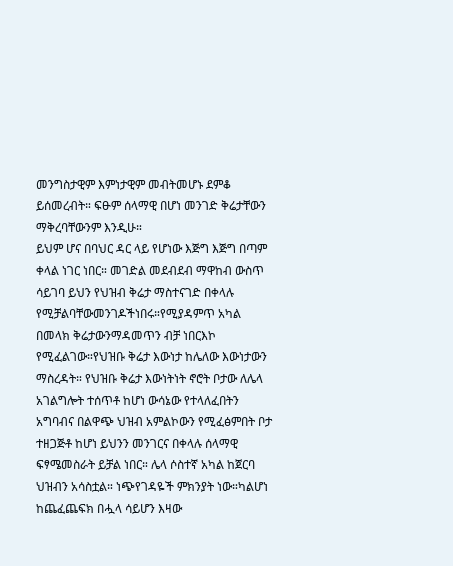መንግስታዊም እምነታዊም መብትመሆኑ ደምቆ ይሰመረብት። ፍፁም ሰላማዊ በሆነ መንገድ ቅሬታቸውን ማቅረባቸውንም እንዲሁ።
ይህም ሆና በባህር ዳር ላይ የሆነው እጅግ እጅግ በጣም ቀላል ነገር ነበር። መገድል መደብደብ ማዋከብ ውስጥ ሳይገባ ይህን የህዝብ ቅሬታ ማስተናገድ በቀላሉ የሚቻልባቸውመንገዶችነበሩ።የሚያዳምጥ አካል በመላክ ቅሬታውንማዳመጥን ብቻ ነበርእኮ የሚፈልገው።የህዝቡ ቅሬታ እውነታ ከሌለው እውነታውን ማስረዳት። የህዝቡ ቅሬታ እውነትነት ኖሮት ቦታው ለሌላ አገልግሎት ተሰጥቶ ከሆነ ውሳኔው የተላለፈበትን አግባብና በልዋጭ ህዝብ አምልኮውን የሚፈፅምበት ቦታ ተዘጋጅቶ ከሆነ ይህንን መንገርና በቀላሉ ሰላማዊ ፍፃሜመስራት ይቻል ነበር። ሌላ ሶስተኛ አካል ከጀርባ ህዝብን አሳስቷል። ነጭየገዳዬች ምክንያት ነው።ካልሆነ ከጨፈጨፍክ በሗላ ሳይሆን እዛው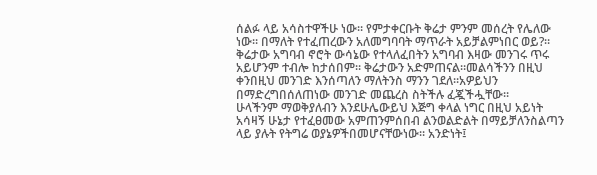ሰልፉ ላይ አሳስተዋችሁ ነው። የምታቀርቡት ቅሬታ ምንም መሰረት የሌለው ነው። በማለት የተፈጠረውን አለመግባባት ማጥራት አይቻልምነበር ወይ?። ቅሬታው አግባብ ኖሮት ውሳኔው የተላለፈበትን አግባብ እዛው መንገሩ ጥሩ አይሆንም ተብሎ ከታሰበም። ቅሬታውን አድምጠናል።መልሳችንን በዚህ ቀንበዚህ መንገድ እንሰጣለን ማለትንስ ማንን ገደለ።አዎይህን በማድረግበሰለጠነው መንገድ መጨረስ ስትችሉ ፈጇችሗቸው።
ሁላችንም ማወቅያለብን እንደሁሌውይህ እጅግ ቀላል ነግር በዚህ አይነት አሳዛኝ ሁኔታ የተፈፀመው አምጠንምሰበብ ልንወልድልት በማይቻለንስልጣን ላይ ያሉት የትግሬ ወያኔዎችበመሆናቸውነው። አንድነት፤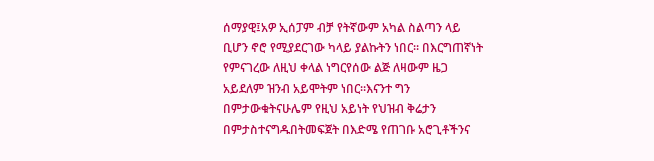ሰማያዊ፤አዎ ኢሰፓም ብቻ የትኛውም አካል ስልጣን ላይ ቢሆን ኖሮ የሚያደርገው ካላይ ያልኩትን ነበር። በእርግጠኛነት የምናገረው ለዚህ ቀላል ነግርየሰው ልጅ ለዛውም ዜጋ አይደለም ዝንብ አይሞትም ነበር።እናንተ ግን በምታውቁትናሁሌም የዚህ አይነት የህዝብ ቅሬታን በምታስተናግዱበትመፍጀት በእድሜ የጠገቡ አሮጊቶችንና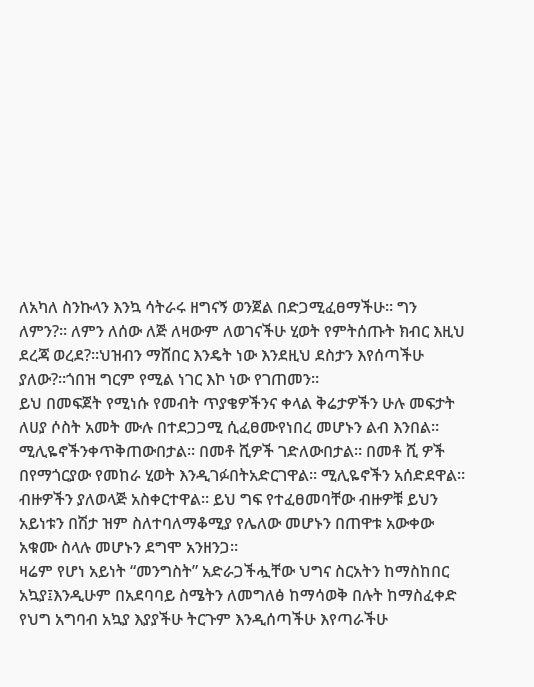ለአካለ ስንኩላን እንኳ ሳትራሩ ዘግናኝ ወንጀል በድጋሚፈፀማችሁ። ግን ለምን?። ለምን ለሰው ለጅ ለዛውም ለወገናችሁ ሂወት የምትሰጡት ክብር እዚህ ደረጃ ወረደ?።ህዝብን ማሸበር እንዴት ነው እንደዚህ ደስታን እየሰጣችሁ ያለው?።ጎበዝ ግርም የሚል ነገር እኮ ነው የገጠመን።
ይህ በመፍጀት የሚነሱ የመብት ጥያቄዎችንና ቀላል ቅሬታዎችን ሁሉ መፍታት ለሀያ ሶስት አመት ሙሉ በተደጋጋሚ ሲፈፀሙየነበረ መሆኑን ልብ እንበል። ሚሊዬኖችንቀጥቅጠውበታል። በመቶ ሺዎች ገድለውበታል። በመቶ ሺ ዎች በየማጎርያው የመከራ ሂወት እንዲገፉበትአድርገዋል። ሚሊዬኖችን አሰድደዋል። ብዙዎችን ያለወላጅ አስቀርተዋል። ይህ ግፍ የተፈፀመባቸው ብዙዎቹ ይህን አይነቱን በሽታ ዝም ስለተባለማቆሚያ የሌለው መሆኑን በጠዋቱ አውቀው አቁሙ ስላሉ መሆኑን ደግሞ አንዘንጋ።
ዛሬም የሆነ አይነት “መንግስት” አድራጋችሗቸው ህግና ስርአትን ከማስከበር አኳያ፤እንዲሁም በአደባባይ ስሜትን ለመግለፅ ከማሳወቅ በሉት ከማስፈቀድ የህግ አግባብ አኳያ እያያችሁ ትርጉም እንዲሰጣችሁ እየጣራችሁ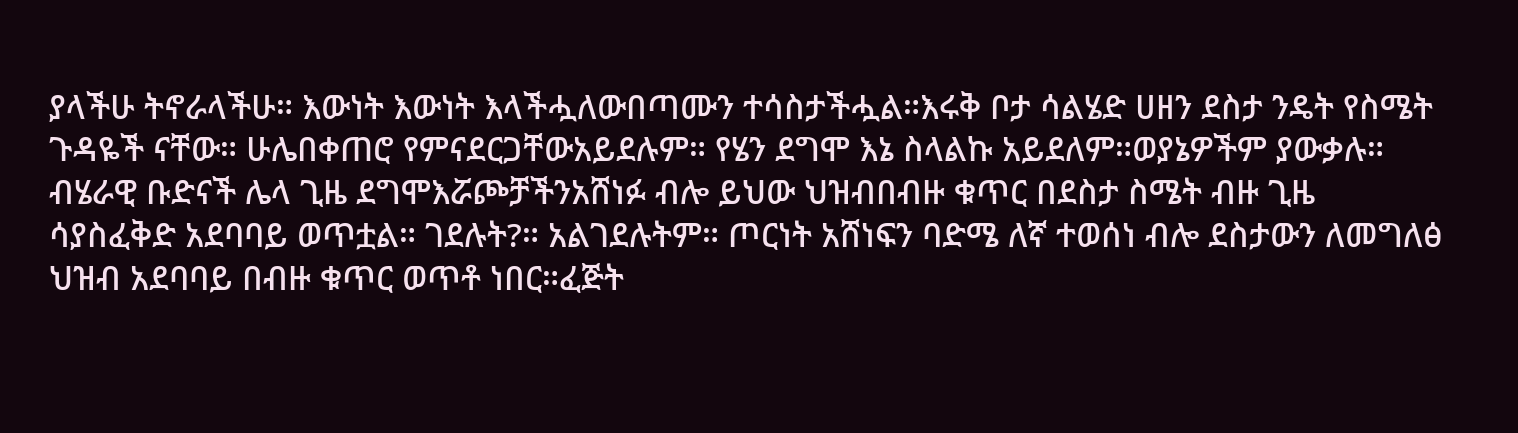ያላችሁ ትኖራላችሁ። እውነት እውነት እላችሗለውበጣሙን ተሳስታችሗል።እሩቅ ቦታ ሳልሄድ ሀዘን ደስታ ንዴት የስሜት ጉዳዬች ናቸው። ሁሌበቀጠሮ የምናደርጋቸውአይደሉም። የሄን ደግሞ እኔ ስላልኩ አይደለም።ወያኔዎችም ያውቃሉ። ብሄራዊ ቡድናች ሌላ ጊዜ ደግሞእሯጮቻችንአሸነፉ ብሎ ይህው ህዝብበብዙ ቁጥር በደስታ ስሜት ብዙ ጊዜ ሳያስፈቅድ አደባባይ ወጥቷል። ገደሉት?። አልገደሉትም። ጦርነት አሸነፍን ባድሜ ለኛ ተወሰነ ብሎ ደስታውን ለመግለፅ ህዝብ አደባባይ በብዙ ቁጥር ወጥቶ ነበር።ፈጅት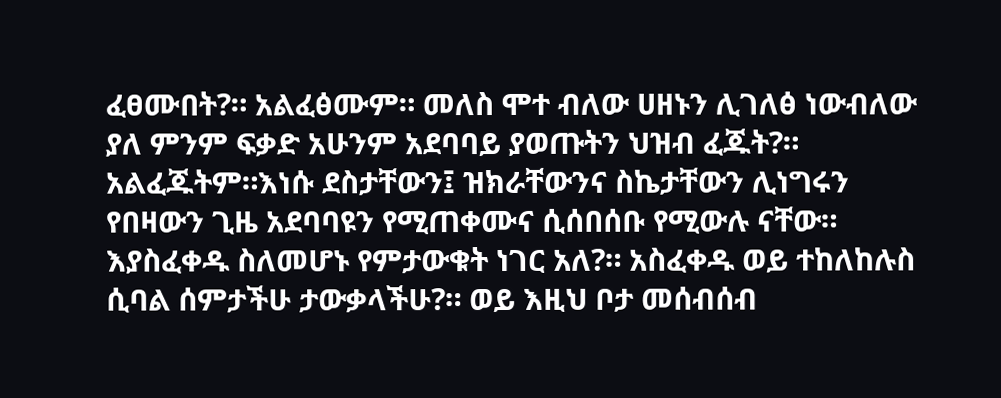ፈፀሙበት?። አልፈፅሙም። መለስ ሞተ ብለው ሀዘኑን ሊገለፅ ነውብለው ያለ ምንም ፍቃድ አሁንም አደባባይ ያወጡትን ህዝብ ፈጁት?። አልፈጁትም።እነሱ ደስታቸውን፤ ዝክራቸውንና ስኬታቸውን ሊነግሩን የበዛውን ጊዜ አደባባዩን የሚጠቀሙና ሲሰበሰቡ የሚውሉ ናቸው። እያስፈቀዱ ስለመሆኑ የምታውቁት ነገር አለ?። አስፈቀዱ ወይ ተከለከሉስ ሲባል ሰምታችሁ ታውቃላችሁ?። ወይ እዚህ ቦታ መሰብሰብ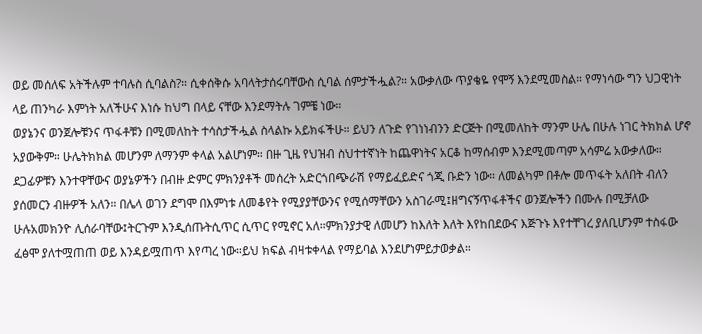ወይ መሰለፍ አትችሉም ተባሉስ ሲባልስ?። ሲቀሰቅሱ አባላትታሰሩባቸውስ ሲባል ሰምታችሗል?። አውቃለው ጥያቄዬ የሞኝ እንደሚመስል። የማነሳው ግን ህጋዊነት ላይ ጠንካራ እምነት አለችሁና እነሱ ከህግ በላይ ናቸው እንደማትሉ ገምቼ ነው።
ወያኔንና ወንጀሎቹንና ጥፋቶቹን በሚመለከት ተሳስታችሗል ስላልኩ አይክፋችሁ። ይህን ለጉድ የገነነብንን ድርጅት በሚመለከት ማንም ሁሌ በሁሉ ነገር ትክክል ሆኖ አያውቅም። ሁሌትክክል መሆንም ለማንም ቀላል አልሆነም። በዙ ጊዜ የህዝብ ስህተተኛነት ከጨዋነትና አርቆ ከማሰብም እንደሚመጣም አሳምሬ አውቃለው። ደጋፊዎቹን እንተዋቸውና ወያኔዎችን በብዙ ድምር ምክንያቶች መሰረት አድርጎበጭራሽ የማይፈይድና ጎጂ ቡድን ነው። ለመልካም በቶሎ መጥፋት አለበት ብለን ያሰመርን ብዙዎች አለን። በሌላ ወገን ደግሞ በእምነቱ ለመቆየት የሚያያቸውንና የሚሰማቸውን አስገራሚ፤ዘግናኝጥፋቶችና ወንጀሎችን በሙሉ በሚቻለው ሁሉአመክንዮ ሊሰራባቸው፤ትርጉም እንዲሰጡትሲጥር ሲጥር የሚኖር አለ።ምክንያታዊ ለመሆን ከእለት እለት እየከበደውና እጅጉኑ እየተቸገረ ያለቢሆንም ተስፋው ፈፅሞ ያለተሟጠጠ ወይ እንዳይሟጠጥ እየጣረ ነው።ይህ ክፍል ብዛቱቀላል የማይባል እንደሆነምይታወቃል።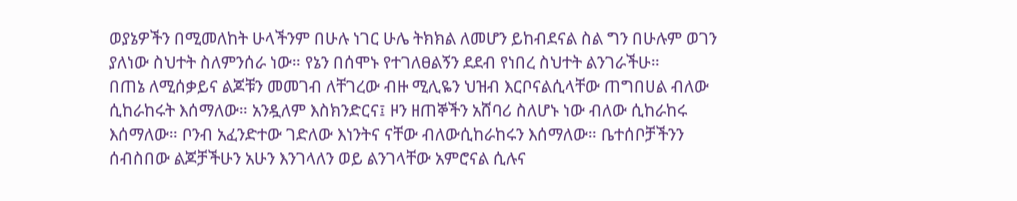ወያኔዎችን በሚመለከት ሁላችንም በሁሉ ነገር ሁሌ ትክክል ለመሆን ይከብደናል ስል ግን በሁሉም ወገን ያለነው ስህተት ስለምንሰራ ነው። የኔን በሰሞኑ የተገለፀልኝን ደደብ የነበረ ስህተት ልንገራችሁ።
በጠኔ ለሚሰቃይና ልጆቹን መመገብ ለቸገረው ብዙ ሚሊዬን ህዝብ እርቦናልሲላቸው ጠግበሀል ብለው ሲከራከሩት እሰማለው። አንዷለም እስክንድርና፤ ዞን ዘጠኞችን አሸባሪ ስለሆኑ ነው ብለው ሲከራከሩ እሰማለው። ቦንብ አፈንድተው ገድለው እነንትና ናቸው ብለውሲከራከሩን እሰማለው። ቤተሰቦቻችንን ሰብስበው ልጆቻችሁን አሁን እንገላለን ወይ ልንገላቸው አምሮናል ሲሉና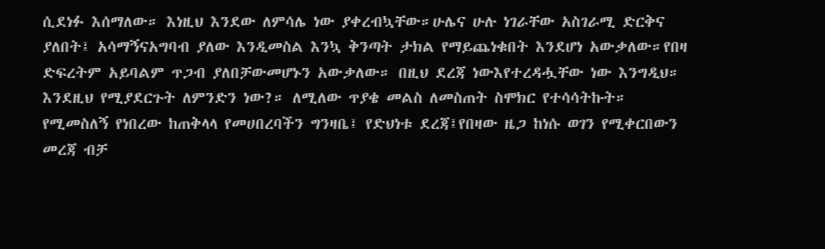ሲደነፉ እሰማለው። እነዚህ እንደው ለምሳሌ ነው ያቀረብኳቸው።ሁሌና ሁሉ ነገራቸው አስገራሚ ድርቅና ያለበት፤ አሳማኝናአግባብ ያለው እንዲመስል እንኳ ቅንጣት ታክል የማይጨነቁበት እንደሆነ አውቃለው።የበዛ ድፍረትም አይባልም ጥጋብ ያለበቻውመሆኑን አውቃለው። በዚህ ደረጃ ነውእየተረዳሗቸው ነው እንግዲህ። እንደዚህ የሚያደርጉት ለምንድን ነው?። ለሚለው ጥያቄ መልስ ለመስጠት ስሞክር የተሳሳትኩት።
የሚመስለኝ የነበረው ከጠቅላላ የመሀበረባችን ግንዛቤ፤ የድህነቱ ደረጃ፤የበዛው ዜጋ ከነሱ ወገን የሚቀርበውን መረጃ ብቻ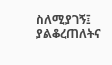ስለሚያገኝ፤ ያልቆረጠለትና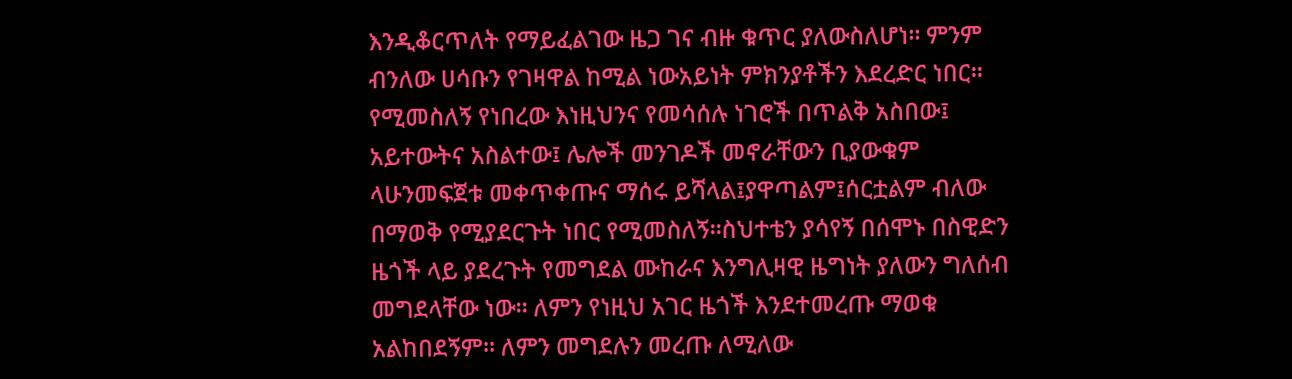እንዲቆርጥለት የማይፈልገው ዜጋ ገና ብዙ ቁጥር ያለውስለሆነ። ምንም ብንለው ሀሳቡን የገዛዋል ከሚል ነውአይነት ምክንያቶችን እደረድር ነበር። የሚመስለኝ የነበረው እነዚህንና የመሳሰሉ ነገሮች በጥልቅ አስበው፤ አይተውትና አስልተው፤ ሌሎች መንገዶች መኖራቸውን ቢያውቁም ላሁንመፍጀቱ መቀጥቀጡና ማሰሩ ይሻላል፤ያዋጣልም፤ሰርቷልም ብለው በማወቅ የሚያደርጉት ነበር የሚመስለኝ።ስህተቴን ያሳየኝ በሰሞኑ በስዊድን ዜጎች ላይ ያደረጉት የመግደል ሙከራና እንግሊዛዊ ዜግነት ያለውን ግለሰብ መግደላቸው ነው። ለምን የነዚህ አገር ዜጎች እንደተመረጡ ማወቁ አልከበደኝም። ለምን መግደሉን መረጡ ለሚለው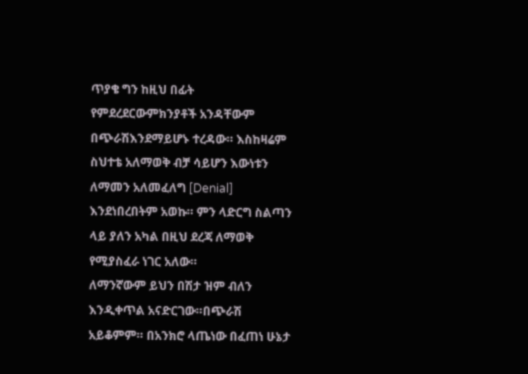ጥያቄ ግን ከዚህ በፊት የምደረደርውምክንያቶች አንዳቸውም በጭራሽእንደማይሆኑ ተረዳው። እስከዛሬም ስህተቴ አለማወቅ ብቻ ሳይሆን እውነቱን ለማመን አለመፈለግ [Denial] እንደነበረበትም አወኩ። ምን ላድርግ ስልጣን ላይ ያለን አካል በዚህ ደረጃ ለማወቅ የሚያስፈራ ነገር አለው።
ለማንኛውም ይህን በሽታ ዝም ብለን እንዲቀጥል አናድርገው።በጭራሽ አይቆምም። በአንክሮ ላጤነው በፈጠነ ሁኔታ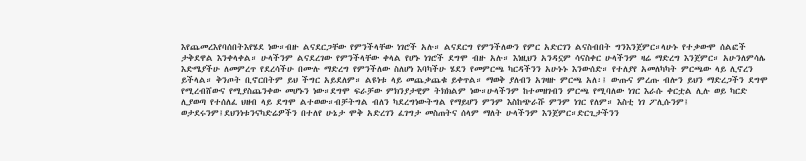እየጨመረእየባሰበትእየሄደ ነው።ብዙ ልናደርጋቸው የምንችላቸው ነገሮች አሉ። ልናደርግ የምንችለውን የምር አድርገን ልናስብበት ግንእንጀምር።ላሁኑ የተቃውሞ ሰልፎች ታቅደዋል እንቀላቀል። ሁላችንም ልናደረገው የምንችላቸው ቀላል የሆኑ ነገሮች ደግሞ ብዙ አሉ። እነዚህን አንዳኗም ሳናስቀር ሁላችንም ዛሬ ማድረግ እንጀምር። አሁንለምሳሌ እድሜያችሁ ለመምረጥ የደረሳችሁ በሙሉ ማድረግ የምንችለው ስለሆነ እባካችሁ ሄደን የመምርጫ ካርዳችንን አሁኑኑ እንውሰድ። የተለያየ አመለካካት ምርጫው ላይ ሊኖረን ይችላል። ቅንጦት ቢኖርበትም ይህ ችግር አይደለም። ልዩነቱ ላይ መጨቃጨቁ ይቀጥል። ማወቅ ያለብን አገዛዙ ምርጫ አለ፡፤ ውጡና ምረጡ ብሎን ይህን ማድረጋችን ደግሞ የሚረብሸውና የሚያስጨንቀው መሆኑን ነው።ደግሞ ፍራቻው ምክንያታዊም ትክክልም ነው።ሁላችንም ከተመዘገብን ምርጫ የሚባለው ነገር እራሱ ቀርቷል ሊሉ ወይ ካርድ ሊያወጣ የተሰለፈ ህዘብ ላይ ደግሞ ልተወው።ብቻትግል ብለን ካደረግነውትግል የማይሆን ምንም እስከጭራሹ ምንም ነገር የለም። እስቲ ነገ ፖሊሱንም፤ ወታደሩንም፤ደህንነቱንናካድሬዎችን በተለየ ሁኔታ ሞቅ አድረገን ፈገግታ መስጠትና ሰላም ማለት ሁላችንም እንጀምር።ድርጊታችንን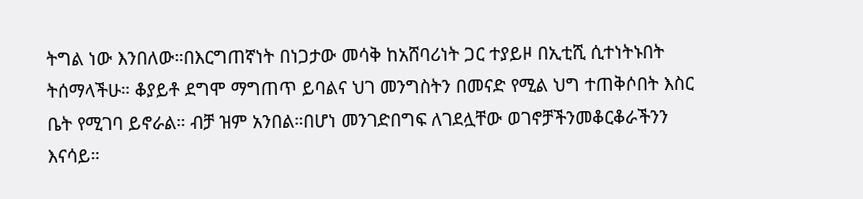ትግል ነው እንበለው።በእርግጠኛነት በነጋታው መሳቅ ከአሸባሪነት ጋር ተያይዞ በኢቲሺ ሲተነትኑበት ትሰማላችሁ። ቆያይቶ ደግሞ ማግጠጥ ይባልና ህገ መንግስትን በመናድ የሚል ህግ ተጠቅሶበት እስር ቤት የሚገባ ይኖራል። ብቻ ዝም አንበል።በሆነ መንገድበግፍ ለገደሏቸው ወገኖቻችንመቆርቆራችንን እናሳይ።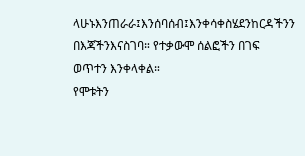ላሁኑእንጠራራ፤እንሰባሰብ፤እንቀሳቀስሄደንከርዳችንን በእጃችንእናስገባ። የተቃውሞ ሰልፎችን በገፍ ወጥተን እንቀላቀል።
የሞቱትን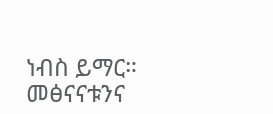ነብስ ይማር። መፅናናቱንና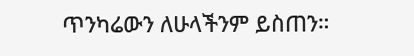ጥንካሬውን ለሁላችንም ይስጠን።